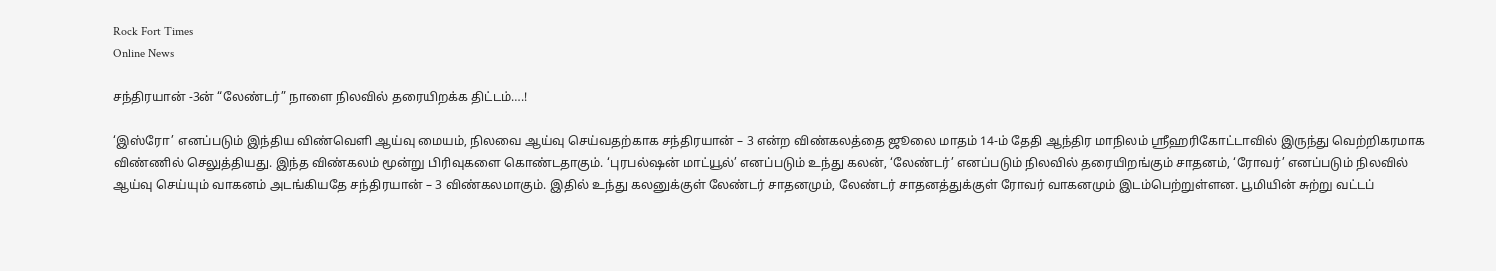Rock Fort Times
Online News

சந்திரயான் -3ன் “லேண்டர்” நாளை நிலவில் தரையிறக்க திட்டம்….!

‘இஸ்ரோ’ எனப்படும் இந்திய விண்வெளி ஆய்வு மையம், நிலவை ஆய்வு செய்வதற்காக சந்திரயான் – 3 என்ற விண்கலத்தை ஜூலை மாதம் 14-ம் தேதி ஆந்திர மாநிலம் ஸ்ரீஹரிகோட்டாவில் இருந்து வெற்றிகரமாக விண்ணில் செலுத்தியது. இந்த விண்கலம் மூன்று பிரிவுகளை கொண்டதாகும். ‘புரபல்ஷன் மாட்யூல்’ எனப்படும் உந்து கலன், ‘லேண்டர்’ எனப்படும் நிலவில் தரையிறங்கும் சாதனம், ‘ரோவர்’ எனப்படும் நிலவில் ஆய்வு செய்யும் வாகனம் அடங்கியதே சந்திரயான் – 3 விண்கலமாகும். இதில் உந்து கலனுக்குள் லேண்டர் சாதனமும், லேண்டர் சாதனத்துக்குள் ரோவர் வாகனமும் இடம்பெற்றுள்ளன. பூமியின் சுற்று வட்டப்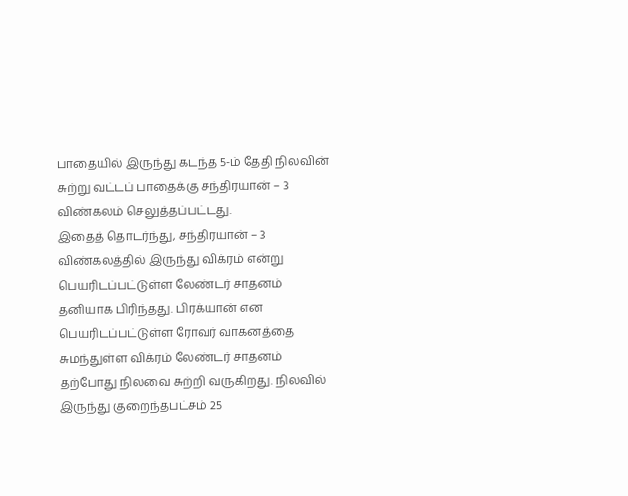பாதையில் இருந்து கடந்த 5-ம் தேதி நிலவின் சுற்று வட்டப் பாதைக்கு சந்திரயான் – 3 விண்கலம் செலுத்தப்பட்டது.
இதைத் தொடர்ந்து, சந்திரயான் – 3 விண்கலத்தில் இருந்து விக்ரம் என்று பெயரிடப்பட்டுள்ள லேண்டர் சாதனம் தனியாக பிரிந்தது. பிரக்யான் என பெயரிடப்பட்டுள்ள ரோவர் வாகனத்தை சுமந்துள்ள விக்ரம் லேண்டர் சாதனம் தற்போது நிலவை சுற்றி வருகிறது. நிலவில் இருந்து குறைந்தபட்சம் 25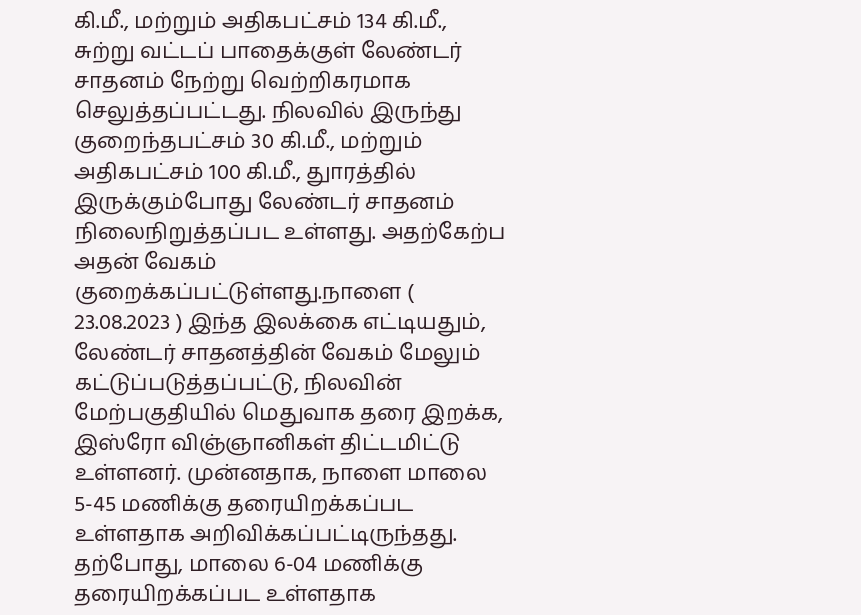கி.மீ., மற்றும் அதிகபட்சம் 134 கி.மீ., சுற்று வட்டப் பாதைக்குள் லேண்டர் சாதனம் நேற்று வெற்றிகரமாக செலுத்தப்பட்டது. நிலவில் இருந்து குறைந்தபட்சம் 30 கி.மீ., மற்றும் அதிகபட்சம் 100 கி.மீ., துாரத்தில் இருக்கும்போது லேண்டர் சாதனம் நிலைநிறுத்தப்பட உள்ளது. அதற்கேற்ப அதன் வேகம் குறைக்கப்பட்டுள்ளது.நாளை ( 23.08.2023 ) இந்த இலக்கை எட்டியதும், லேண்டர் சாதனத்தின் வேகம் மேலும் கட்டுப்படுத்தப்பட்டு, நிலவின் மேற்பகுதியில் மெதுவாக தரை இறக்க, இஸ்ரோ விஞ்ஞானிகள் திட்டமிட்டு உள்ளனர். முன்னதாக, நாளை மாலை 5-45 மணிக்கு தரையிறக்கப்பட உள்ளதாக அறிவிக்கப்பட்டிருந்தது. தற்போது, மாலை 6-04 மணிக்கு தரையிறக்கப்பட உள்ளதாக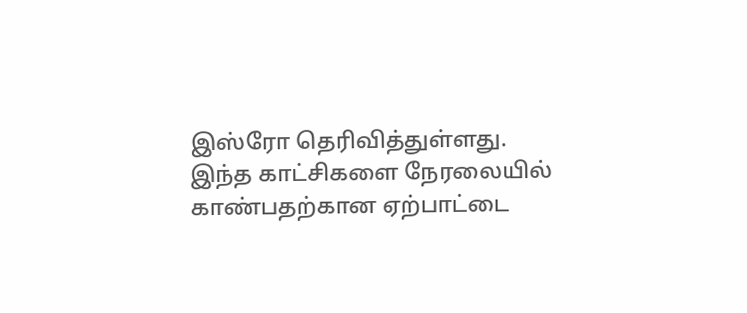இஸ்ரோ தெரிவித்துள்ளது. இந்த காட்சிகளை நேரலையில் காண்பதற்கான ஏற்பாட்டை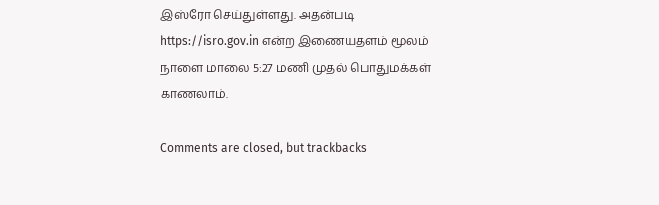இஸ்ரோ செய்துள்ளது. அதன்படி https://isro.gov.in என்ற இணையதளம் மூலம் நாளை மாலை 5:27 மணி முதல் பொதுமக்கள் காணலாம்.

Comments are closed, but trackbacks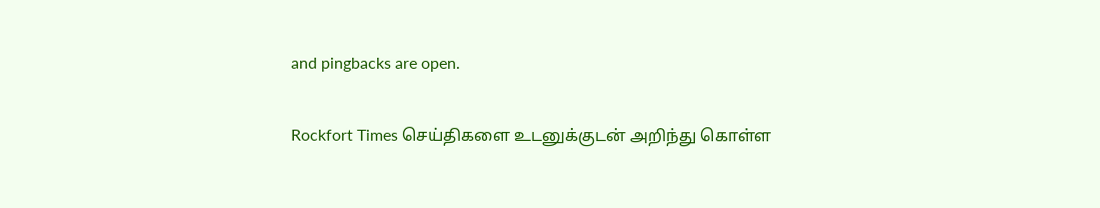and pingbacks are open.

Rockfort Times செய்திகளை உடனுக்குடன் அறிந்து கொள்ள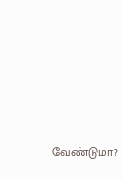வேண்டுமா?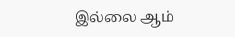இல்லை ஆம்